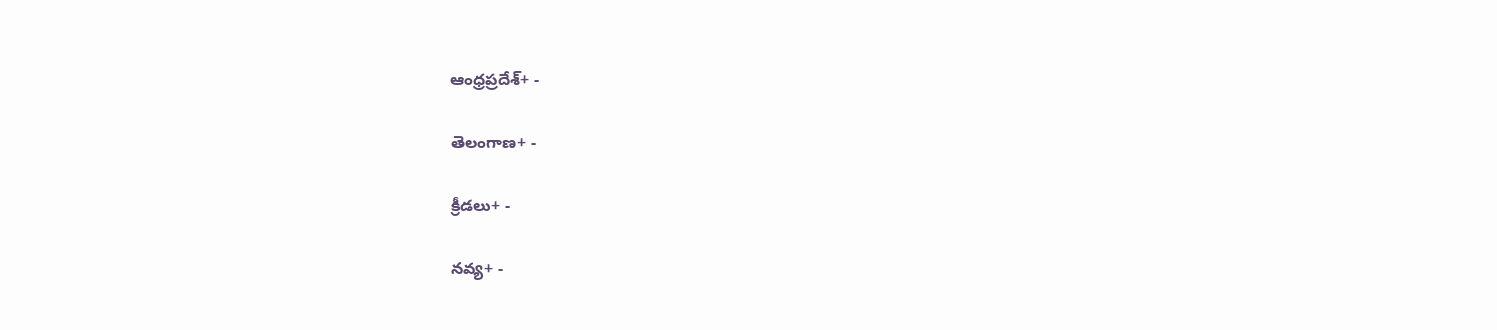ఆంధ్రప్రదేశ్+ -

తెలంగాణ+ -

క్రీడలు+ -

నవ్య+ -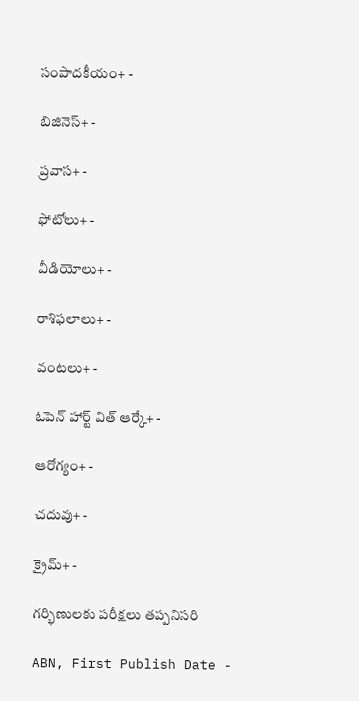సంపాదకీయం+ -

బిజినెస్+ -

ప్రవాస+ -

ఫోటోలు+ -

వీడియోలు+ -

రాశిఫలాలు+ -

వంటలు+ -

ఓపెన్ హార్ట్ విత్ ఆర్కే+ -

ఆరోగ్యం+ -

చదువు+ -

క్రైమ్+ -

గర్భిణులకు పరీక్షలు తప్పనిసరి

ABN, First Publish Date -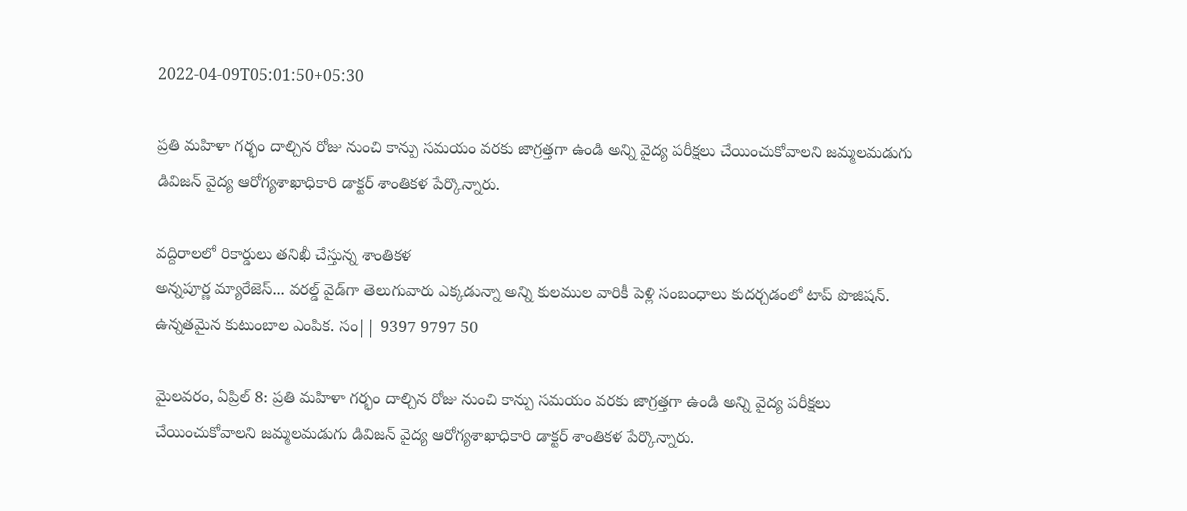2022-04-09T05:01:50+05:30

ప్రతి మహిళా గర్భం దాల్చిన రోజు నుంచి కాన్పు సమయం వరకు జాగ్రత్తగా ఉండి అన్ని వైద్య పరీక్షలు చేయించుకోవాలని జమ్మలమడుగు డివిజన్‌ వైద్య ఆరోగ్యశాఖాధికారి డాక్టర్‌ శాంతికళ పేర్కొన్నారు.

వద్దిరాలలో రికార్డులు తనిఖీ చేస్తున్న శాంతికళ
అన్నపూర్ణ మ్యారేజెస్... వరల్డ్ వైడ్‌గా తెలుగువారు ఎక్కడున్నా అన్ని కులముల వారికీ పెళ్లి సంబంధాలు కుదర్చడంలో టాప్ పొజిషన్. ఉన్నతమైన కుటుంబాల ఎంపిక. సం|| 9397 9797 50

మైలవరం, ఏప్రిల్‌ 8: ప్రతి మహిళా గర్భం దాల్చిన రోజు నుంచి కాన్పు సమయం వరకు జాగ్రత్తగా ఉండి అన్ని వైద్య పరీక్షలు చేయించుకోవాలని జమ్మలమడుగు డివిజన్‌ వైద్య ఆరోగ్యశాఖాధికారి డాక్టర్‌ శాంతికళ పేర్కొన్నారు.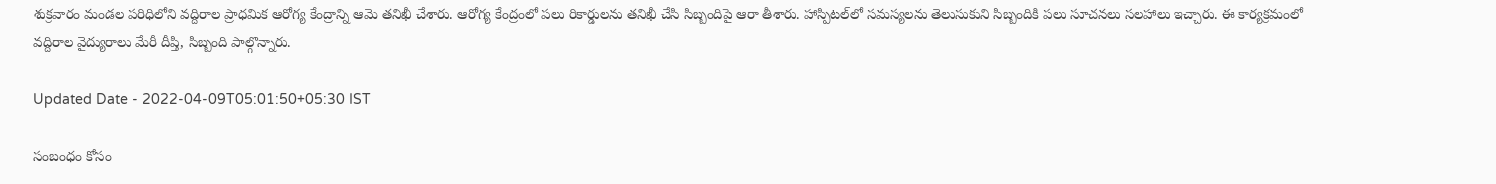శుక్రవారం మండల పరిధిలోని వద్దిరాల ప్రాధమిక ఆరోగ్య కేంద్రాన్ని ఆమె తనిఖీ చేశారు. ఆరోగ్య కేంద్రంలో పలు రికార్డులను తనిఖీ చేసి సిబ్బందిపై ఆరా తీశారు. హాస్పిటల్‌లో సమస్యలను తెలుసుకుని సిబ్బందికి పలు సూచనలు సలహాలు ఇచ్చారు. ఈ కార్యక్రమంలో వద్దిరాల వైద్యురాలు మేరీ దీప్తి, సిబ్బంది పాల్గొన్నారు.

Updated Date - 2022-04-09T05:01:50+05:30 IST

సంబంధం కోసం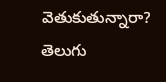వెతుకుతున్నారా? తెలుగు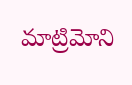మాట్రిమోని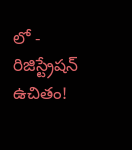లో - రిజిస్ట్రేషన్ ఉచితం!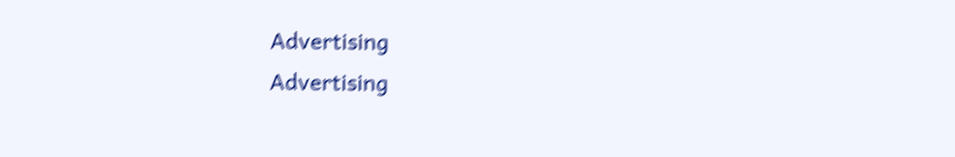Advertising
Advertising